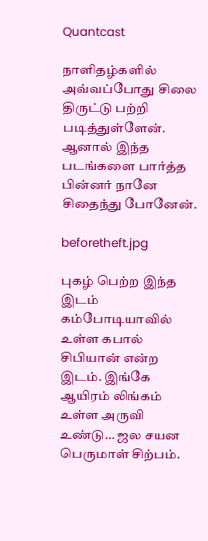Quantcast

நாளிதழ்களில் அவ்வப்போது சிலை திருட்டு பற்றி படித்துள்ளேன். ஆனால் இந்த படங்களை பார்த்த பின்னர் நானே சிதைந்து போனேன்.

beforetheft.jpg

புகழ் பெற்ற இந்த இடம் கம்போடியாவில் உள்ள கபால் சிபியான் என்ற இடம். இங்கே ஆயிரம் லிங்கம் உள்ள அருவி உண்டு… ஜல சயன பெருமாள் சிற்பம்.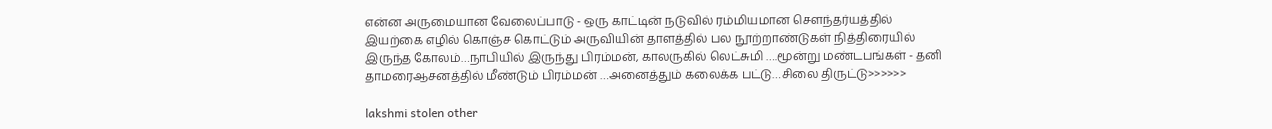என்ன அருமையான வேலைப்பாடு - ஒரு காட்டின் நடுவில் ரம்மியமான சௌந்தர்யத்தில் இயற்கை எழில் கொஞ்ச கொட்டும் அருவியின் தாளத்தில் பல நூற்றாண்டுகள் நித்திரையில் இருந்த கோலம்…நாபியில் இருந்து பிரம்மன், காலருகில் லெட்சுமி ….மூன்று மண்டபங்கள் - தனி தாமரைஆசனத்தில் மீண்டும் பிரம்மன் …அனைத்தும் கலைக்க பட்டு…சிலை திருட்டு>>>>>>

lakshmi stolen other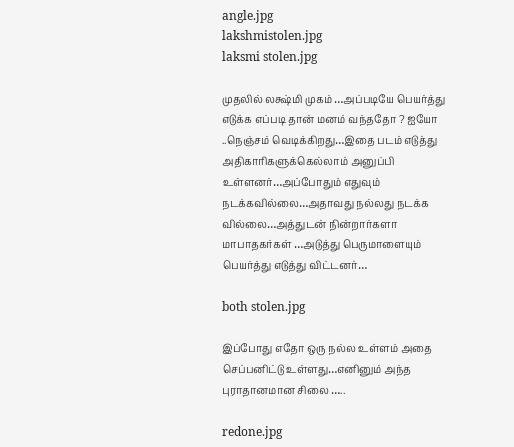angle.jpg
lakshmistolen.jpg
laksmi stolen.jpg

முதலில் லக்ஷ்மி முகம் …அப்படியே பெயர்த்து எடுக்க எப்படி தான் மனம் வந்ததோ ? ஐயோ ..நெஞ்சம் வெடிக்கிறது…இதை படம் எடுத்து அதிகாரிகளுக்கெல்லாம் அனுப்பி உள்ளனர்…அப்போதும் எதுவும் நடக்கவில்லை…அதாவது நல்லது நடக்க வில்லை…அத்துடன் நின்றார்களா மாபாதகர்கள் …அடுத்து பெருமாளையும் பெயர்த்து எடுத்து விட்டனர்…

both stolen.jpg

இப்போது எதோ ஒரு நல்ல உள்ளம் அதை செப்பனிட்டு உள்ளது…எனினும் அந்த புராதானமான சிலை …..

redone.jpg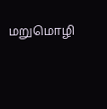மறுமொழி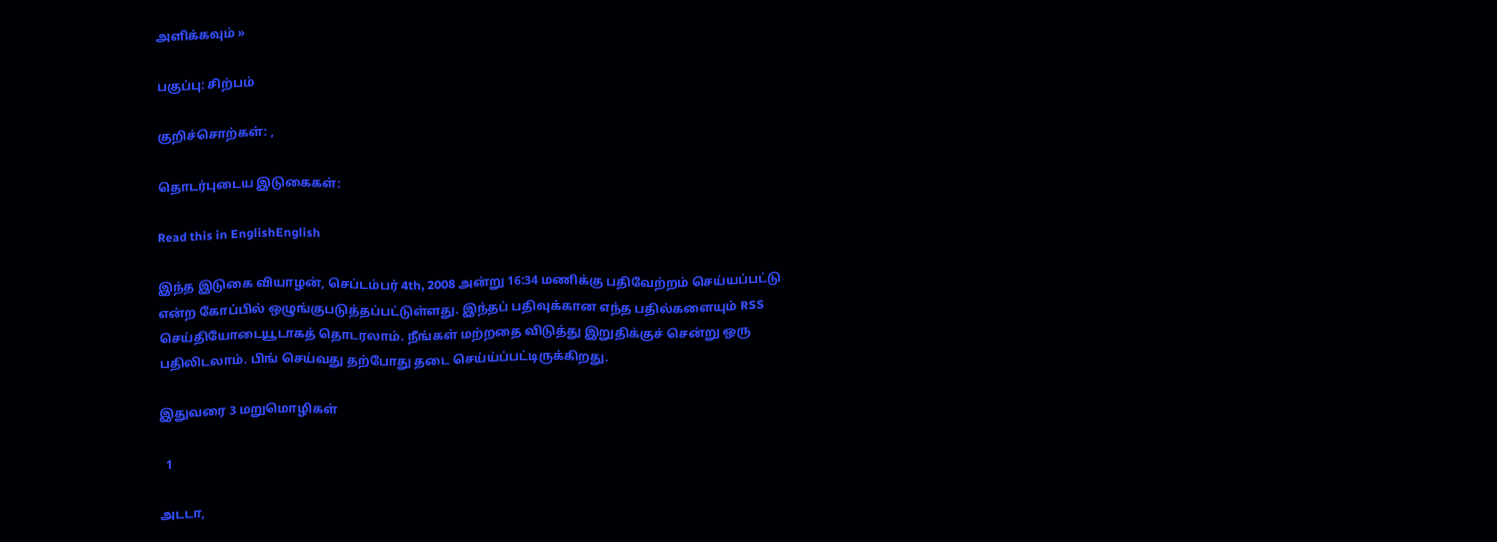அளிக்கவும் »

பகுப்பு: சிற்பம்

குறிச்சொற்கள்: ,

தொடர்புடைய இடுகைகள்:

Read this in EnglishEnglish

இந்த இடுகை வியாழன், செப்டம்பர் 4th, 2008 அன்று 16:34 மணிக்கு பதிவேற்றம் செய்யப்பட்டு என்ற கோப்பில் ஒழுங்குபடுத்தப்பட்டுள்ளது. இந்தப் பதிவுக்கான எந்த பதில்களையும் RSS செய்தியோடையூடாகத் தொடரலாம். நீங்கள் மற்றதை விடுத்து இறுதிக்குச் சென்று ஒரு பதிலிடலாம். பிங் செய்வது தற்போது தடை செய்ய்ப்பட்டிருக்கிறது.

இதுவரை 3 மறுமொழிகள்

  1

அடடா,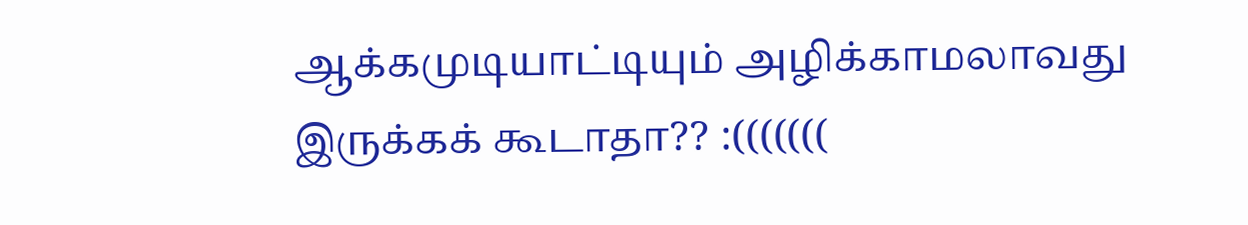ஆக்கமுடியாட்டியும் அழிக்காமலாவது இருக்கக் கூடாதா?? :(((((((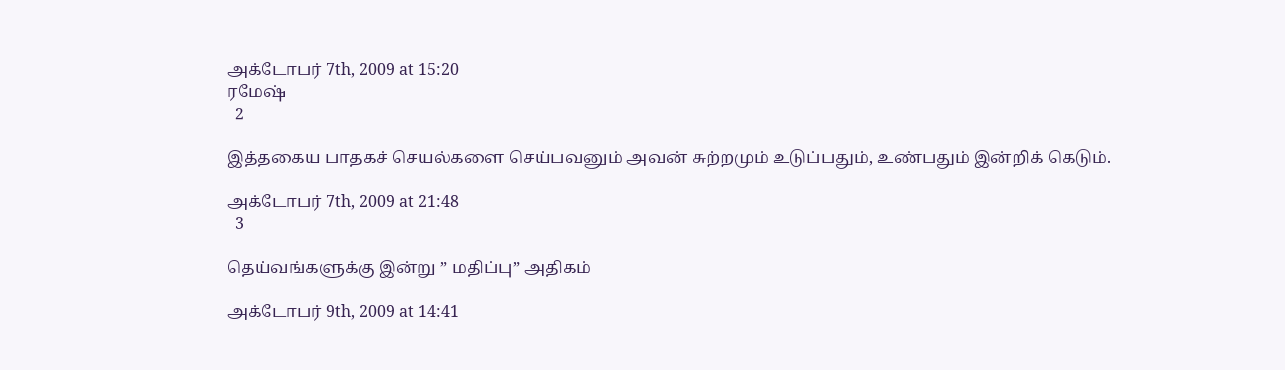அக்டோபர் 7th, 2009 at 15:20
ரமேஷ்
  2

இத்தகைய பாதகச் செயல்களை செய்பவனும் அவன் சுற்றமும் உடுப்பதும், உண்பதும் இன்றிக் கெடும்.

அக்டோபர் 7th, 2009 at 21:48
  3

தெய்வங்களுக்கு இன்று ” மதிப்பு” அதிகம்

அக்டோபர் 9th, 2009 at 14:41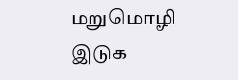மறுமொழி இடுக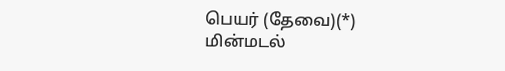பெயர் (தேவை)(*)
மின்மடல்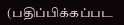(பதிப்பிக்கப்பட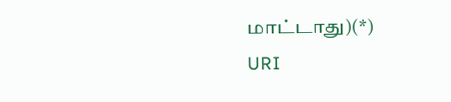மாட்டாது)(*)
URI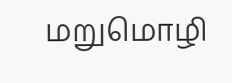மறுமொழி